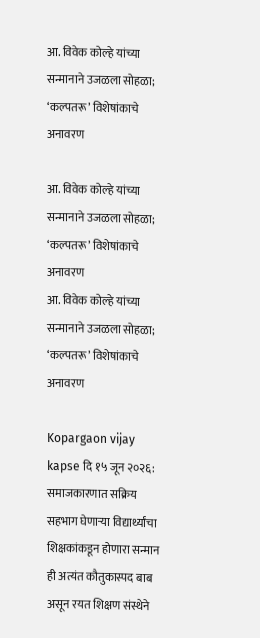आ. विवेक कोल्हे यांच्या सन्मानाने उजळला सोहळा; ‘कल्पतरू’ विशेषांकाचे अनावरण

आ. विवेक कोल्हे यांच्या सन्मानाने उजळला सोहळा; ‘कल्पतरू’ विशेषांकाचे अनावरण
आ. विवेक कोल्हे यांच्या सन्मानाने उजळला सोहळा; ‘कल्पतरू’ विशेषांकाचे अनावरण

Kopargaon vijay kapse दि १५ जून २०२६: समाजकारणात सक्रिय सहभाग घेणाऱ्या विद्यार्थ्यांचा शिक्षकांकडून होणारा सन्मान ही अत्यंत कौतुकास्पद बाब असून रयत शिक्षण संस्थेने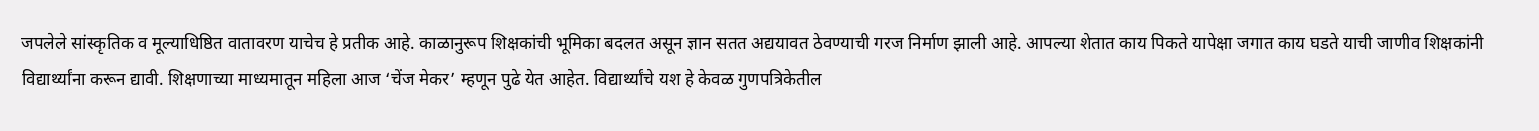जपलेले सांस्कृतिक व मूल्याधिष्ठित वातावरण याचेच हे प्रतीक आहे. काळानुरूप शिक्षकांची भूमिका बदलत असून ज्ञान सतत अद्ययावत ठेवण्याची गरज निर्माण झाली आहे. आपल्या शेतात काय पिकते यापेक्षा जगात काय घडते याची जाणीव शिक्षकांनी विद्यार्थ्यांना करून द्यावी. शिक्षणाच्या माध्यमातून महिला आज ‘चेंज मेकर’ म्हणून पुढे येत आहेत. विद्यार्थ्यांचे यश हे केवळ गुणपत्रिकेतील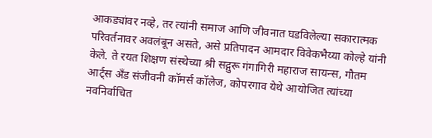आकड्यांवर नव्हे, तर त्यांनी समाज आणि जीवनात घडविलेल्या सकारात्मक परिवर्तनावर अवलंबून असते, असे प्रतिपादन आमदार विवेकभैय्या कोल्हे यांनी केले. ते रयत शिक्षण संस्थेच्या श्री सद्गुरू गंगागिरी महाराज सायन्स, गौतम आर्ट्स अँड संजीवनी कॉमर्स कॉलेज, कोपरगाव येथे आयोजित त्यांच्या नवनिर्वाचित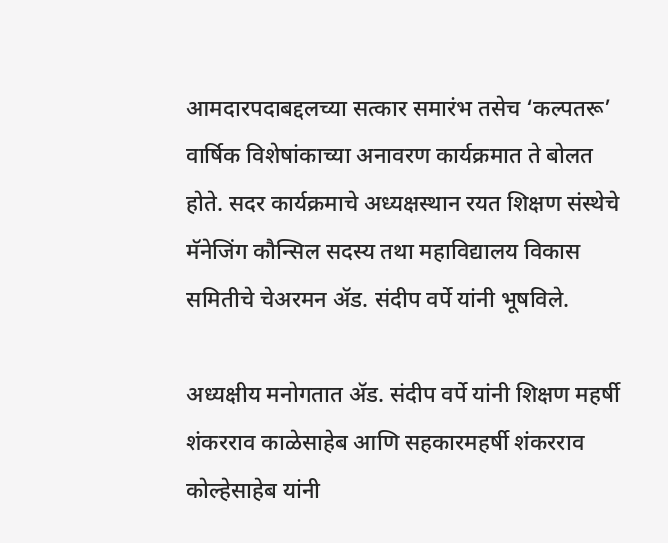आमदारपदाबद्दलच्या सत्कार समारंभ तसेच ‘कल्पतरू’ वार्षिक विशेषांकाच्या अनावरण कार्यक्रमात ते बोलत होते. सदर कार्यक्रमाचे अध्यक्षस्थान रयत शिक्षण संस्थेचे मॅनेजिंग कौन्सिल सदस्य तथा महाविद्यालय विकास समितीचे चेअरमन ॲड. संदीप वर्पे यांनी भूषविले.

अध्यक्षीय मनोगतात ॲड. संदीप वर्पे यांनी शिक्षण महर्षी शंकरराव काळेसाहेब आणि सहकारमहर्षी शंकरराव कोल्हेसाहेब यांनी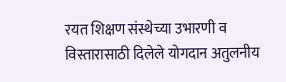रयत शिक्षण संस्थेच्या उभारणी व विस्तारासाठी दिलेले योगदान अतुलनीय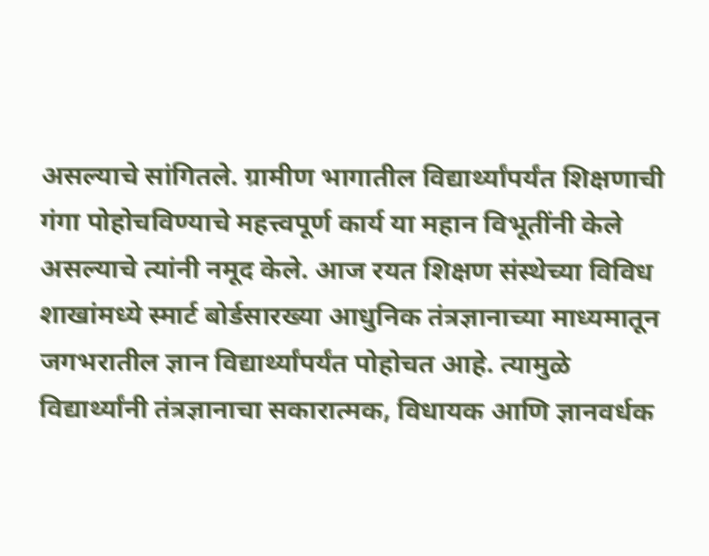असल्याचे सांगितले. ग्रामीण भागातील विद्यार्थ्यांपर्यंत शिक्षणाची गंगा पोहोचविण्याचे महत्त्वपूर्ण कार्य या महान विभूतींनी केले असल्याचे त्यांनी नमूद केले. आज रयत शिक्षण संस्थेच्या विविध शाखांमध्ये स्मार्ट बोर्डसारख्या आधुनिक तंत्रज्ञानाच्या माध्यमातून जगभरातील ज्ञान विद्यार्थ्यांपर्यंत पोहोचत आहे. त्यामुळे विद्यार्थ्यांनी तंत्रज्ञानाचा सकारात्मक, विधायक आणि ज्ञानवर्धक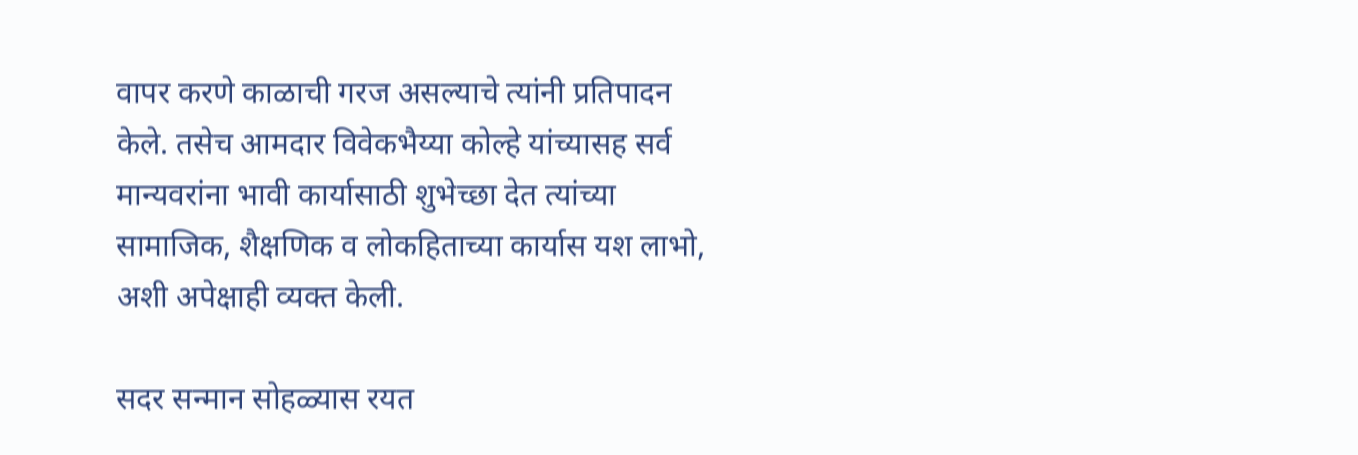वापर करणे काळाची गरज असल्याचे त्यांनी प्रतिपादन केले. तसेच आमदार विवेकभैय्या कोल्हे यांच्यासह सर्व मान्यवरांना भावी कार्यासाठी शुभेच्छा देत त्यांच्या सामाजिक, शैक्षणिक व लोकहिताच्या कार्यास यश लाभो, अशी अपेक्षाही व्यक्त केली.

सदर सन्मान सोहळ्यास रयत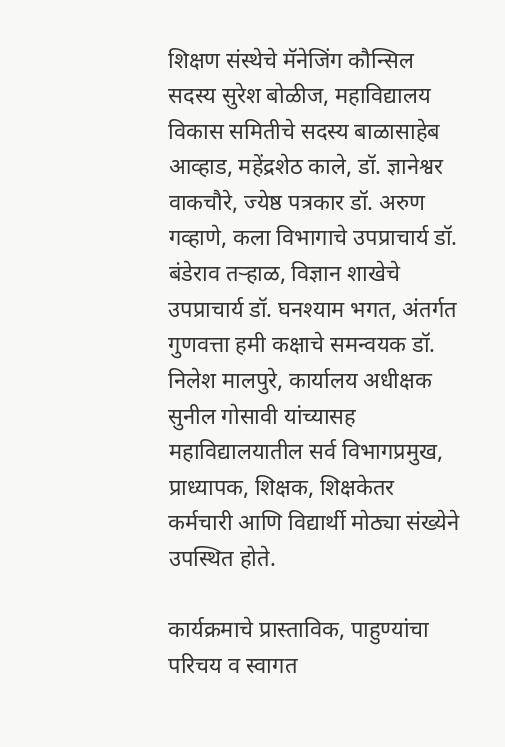शिक्षण संस्थेचे मॅनेजिंग कौन्सिल सदस्य सुरेश बोळीज, महाविद्यालय विकास समितीचे सदस्य बाळासाहेब आव्हाड, महेंद्रशेठ काले, डॉ. ज्ञानेश्वर वाकचौरे, ज्येष्ठ पत्रकार डॉ. अरुण गव्हाणे, कला विभागाचे उपप्राचार्य डॉ. बंडेराव तऱ्हाळ, विज्ञान शाखेचे उपप्राचार्य डॉ. घनश्याम भगत, अंतर्गत गुणवत्ता हमी कक्षाचे समन्वयक डॉ. निलेश मालपुरे, कार्यालय अधीक्षक सुनील गोसावी यांच्यासह महाविद्यालयातील सर्व विभागप्रमुख, प्राध्यापक, शिक्षक, शिक्षकेतर कर्मचारी आणि विद्यार्थी मोठ्या संख्येने उपस्थित होते.

कार्यक्रमाचे प्रास्ताविक, पाहुण्यांचा परिचय व स्वागत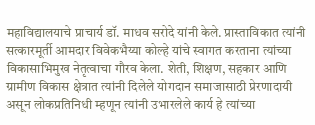महाविद्यालयाचे प्राचार्य डॉ. माधव सरोदे यांनी केले. प्रास्ताविकात त्यांनी सत्कारमूर्ती आमदार विवेकभैय्या कोल्हे यांचे स्वागत करताना त्यांच्या विकासाभिमुख नेतृत्वाचा गौरव केला. शेती, शिक्षण, सहकार आणि ग्रामीण विकास क्षेत्रात त्यांनी दिलेले योगदान समाजासाठी प्रेरणादायी असून लोकप्रतिनिधी म्हणून त्यांनी उभारलेले कार्य हे त्यांच्या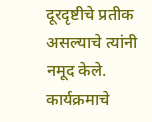दूरदृष्टीचे प्रतीक असल्याचे त्यांनी नमूद केले. कार्यक्रमाचे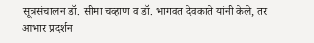सूत्रसंचालन डॉ. सीमा चव्हाण व डॉ. भागवत देवकाते यांनी केले, तर आभार प्रदर्शन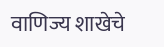वाणिज्य शाखेचे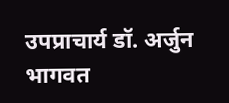उपप्राचार्य डॉ. अर्जुन भागवत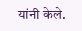यांनी केले.